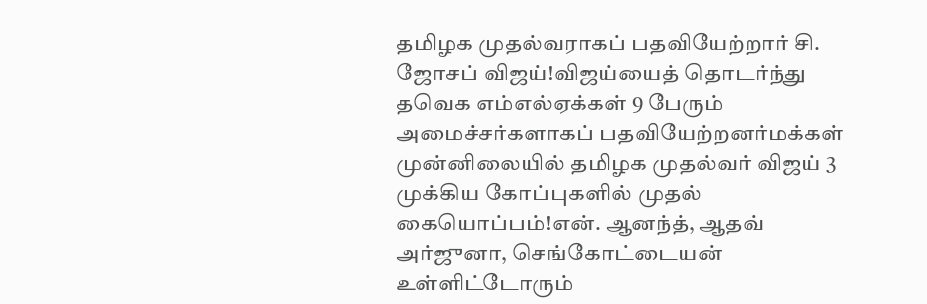தமிழக முதல்வராகப் பதவியேற்றார் சி. ஜோசப் விஜய்!விஜய்யைத் தொடர்ந்து தவெக எம்எல்ஏக்கள் 9 பேரும் அமைச்சர்களாகப் பதவியேற்றனர்மக்கள் முன்னிலையில் தமிழக முதல்வர் விஜய் 3 முக்கிய கோப்புகளில் முதல் கையொப்பம்!என். ஆனந்த், ஆதவ் அர்ஜுனா, செங்கோட்டையன் உள்ளிட்டோரும்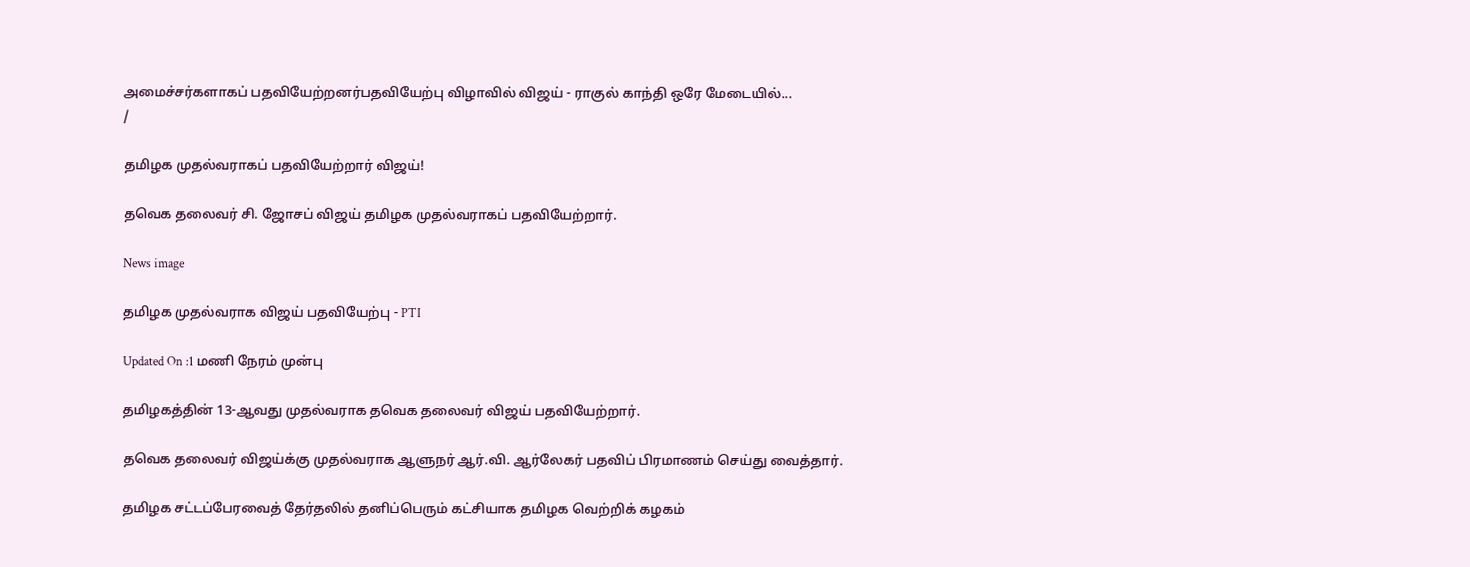அமைச்சர்களாகப் பதவியேற்றனர்பதவியேற்பு விழாவில் விஜய் - ராகுல் காந்தி ஒரே மேடையில்...
/

தமிழக முதல்வராகப் பதவியேற்றார் விஜய்!

தவெக தலைவர் சி. ஜோசப் விஜய் தமிழக முதல்வராகப் பதவியேற்றார்.

News image

தமிழக முதல்வராக விஜய் பதவியேற்பு - PTI

Updated On :1 மணி நேரம் முன்பு

தமிழகத்தின் 13-ஆவது முதல்வராக தவெக தலைவர் விஜய் பதவியேற்றார்.

தவெக தலைவர் விஜய்க்கு முதல்வராக ஆளுநர் ஆர்.வி. ஆர்லேகர் பதவிப் பிரமாணம் செய்து வைத்தார்.

தமிழக சட்டப்பேரவைத் தேர்தலில் தனிப்பெரும் கட்சியாக தமிழக வெற்றிக் கழகம்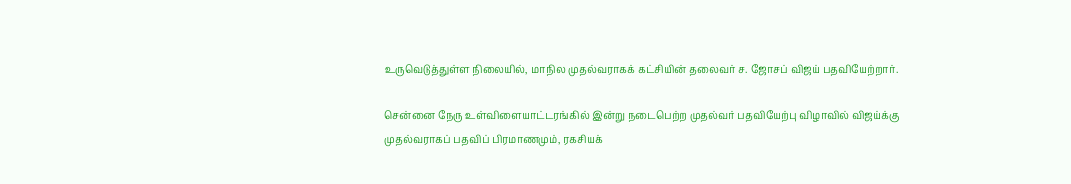உருவெடுத்துள்ள நிலையில், மாநில முதல்வராகக் கட்சியின் தலைவர் ச. ஜோசப் விஜய் பதவியேற்றார்.

சென்னை நேரு உள்விளையாட்டரங்கில் இன்று நடைபெற்ற முதல்வர் பதவியேற்பு விழாவில் விஜய்க்கு முதல்வராகப் பதவிப் பிரமாணமும், ரகசியக்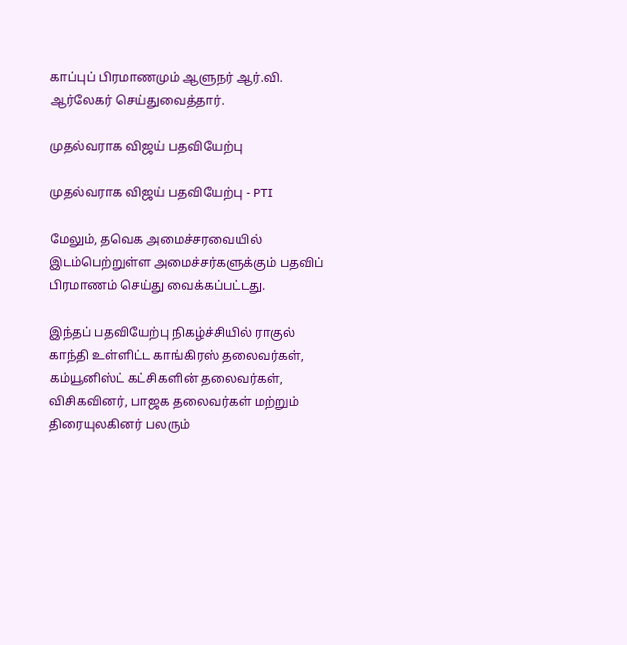காப்புப் பிரமாணமும் ஆளுநர் ஆர்.வி. ஆர்லேகர் செய்துவைத்தார்.

முதல்வராக விஜய் பதவியேற்பு

முதல்வராக விஜய் பதவியேற்பு - PTI

மேலும், தவெக அமைச்சரவையில் இடம்பெற்றுள்ள அமைச்சர்களுக்கும் பதவிப் பிரமாணம் செய்து வைக்கப்பட்டது.

இந்தப் பதவியேற்பு நிகழ்ச்சியில் ராகுல் காந்தி உள்ளிட்ட காங்கிரஸ் தலைவர்கள், கம்யூனிஸ்ட் கட்சிகளின் தலைவர்கள், விசிகவினர், பாஜக தலைவர்கள் மற்றும் திரையுலகினர் பலரும்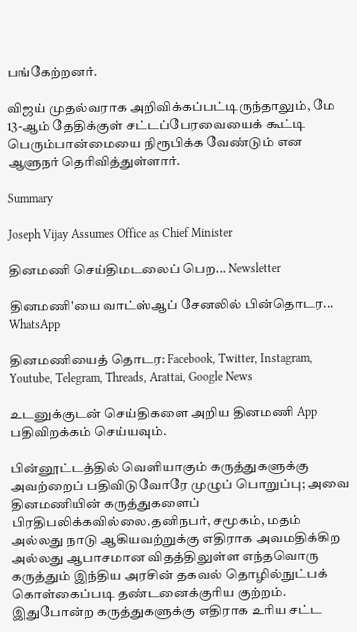பங்கேற்றனர்.

விஜய் முதல்வராக அறிவிக்கப்பட்டிருந்தாலும், மே 13-ஆம் தேதிக்குள் சட்டப்பேரவையைக் கூட்டி பெரும்பான்மையை நிரூபிக்க வேண்டும் என ஆளுநர் தெரிவித்துள்ளார்.

Summary

Joseph Vijay Assumes Office as Chief Minister

தினமணி செய்திமடலைப் பெற... Newsletter

தினமணி'யை வாட்ஸ்ஆப் சேனலில் பின்தொடர... WhatsApp

தினமணியைத் தொடர: Facebook, Twitter, Instagram, Youtube, Telegram, Threads, Arattai, Google News

உடனுக்குடன் செய்திகளை அறிய தினமணி App பதிவிறக்கம் செய்யவும்.

பின்னூட்டத்தில் வெளியாகும் கருத்துகளுக்கு அவற்றைப் பதிவிடுவோரே முழுப் பொறுப்பு; அவை தினமணியின் கருத்துகளைப் பிரதிபலிக்கவில்லை.தனிநபர், சமூகம், மதம் அல்லது நாடு ஆகியவற்றுக்கு எதிராக அவமதிக்கிற அல்லது ஆபாசமான விதத்திலுள்ள எந்தவொரு கருத்தும் இந்திய அரசின் தகவல் தொழில்நுட்பக் கொள்கைப்படி தண்டனைக்குரிய குற்றம். இதுபோன்ற கருத்துகளுக்கு எதிராக உரிய சட்ட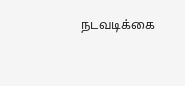நடவடிக்கை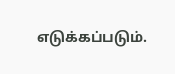எடுக்கப்படும்.